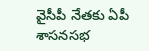వైసీపీ నేతకు ఏపీ శాసనసభ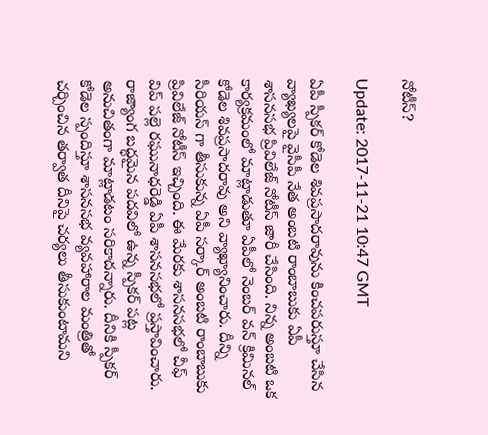నోటీస్?

Update: 2017-11-21 10:47 GMT

ఏపీ స్పీకర్ కోడెల శివప్రసాదరావును కించపరుస్తూ చేసిన వ్యాఖ్యలపై వైసీపీ నేత అంబటి రాంబాబుకు ఏపీ శాసనసభ ప్రివిలేజ్ నోటీస్ జారీ చేసింది. నిన్న అంబటి ఒక కార్యక్రమంలో మాట్లాడుతూ ఏపీలో నెంబర్ వన్ క్రిమినల్ కోడెల శివప్రసాదరావు అని వ్యాఖ్యానించారు. దీన్ని సీరియస్ గా తీసుకున్న ఏపీ సర్కార్ అంబటి రాంబాబుకు ప్రివిలేజ్ నోటీస్ ఇచ్చింది. ఈ మేరకు శాసనసభలో చీఫ్ విప్ పల్లె రఘునాధరెడ్డి ఏపీ శాసనసభలో ప్రస్తావించారు. రాజ్యాంగ బద్ధమైన పదవిలో ఉన్న స్పీకర్ పట్ల అనుచితంగా మాట్లాడటం సరికాదన్నారు. దీనికి స్పీకర్ కోడెల స్పందిస్తూ శాసనసభ వ్యవహారాల మంత్రితో చర్చించిన తర్వాత దీనిపై చర్యలు తీసుకుంటామని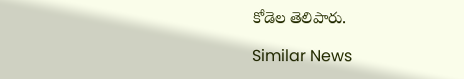కోడెల తెలిపారు.

Similar News